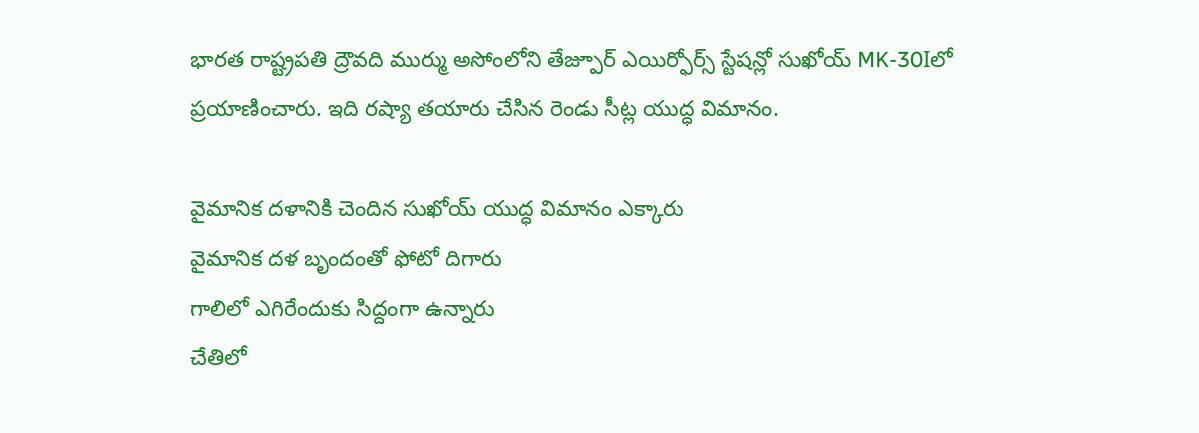భారత రాష్ట్రపతి ద్రౌవది ముర్ము అసోంలోని తేజ్పూర్ ఎయిర్ఫోర్స్ స్టేషన్లో సుఖోయ్ MK-30Iలో ప్రయాణించారు. ఇది రష్యా తయారు చేసిన రెండు సీట్ల యుద్ధ విమానం.

వైమానిక దళానికి చెందిన సుఖోయ్ యుద్ధ విమానం ఎక్కారు
వైమానిక దళ బృందంతో ఫోటో దిగారు
గాలిలో ఎగిరేందుకు సిద్దంగా ఉన్నారు
చేతిలో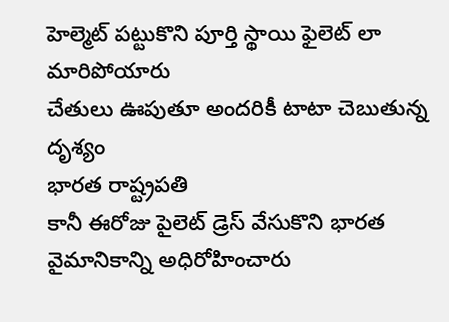హెల్మెట్ పట్టుకొని పూర్తి స్థాయి ఫైలెట్ లా మారిపోయారు
చేతులు ఊపుతూ అందరికీ టాటా చెబుతున్న దృశ్యం
భారత రాష్ట్రపతి
కానీ ఈరోజు పైలెట్ డ్రెస్ వేసుకొని భారత వైమానికాన్ని అధిరోహించారు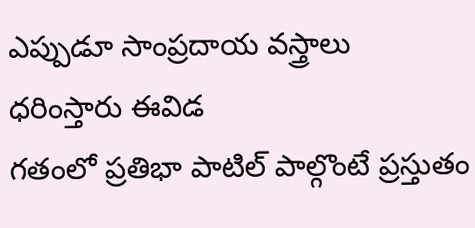ఎప్పుడూ సాంప్రదాయ వస్త్రాలు ధరింస్తారు ఈవిడ
గతంలో ప్రతిభా పాటిల్ పాల్గొంటే ప్రస్తుతం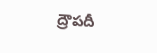ద్రౌపదీ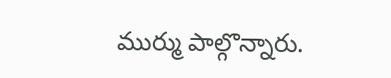ముర్ము పాల్గొన్నారు.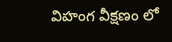విహంగ వీక్షణం లో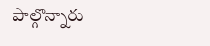పాల్గొన్నారు